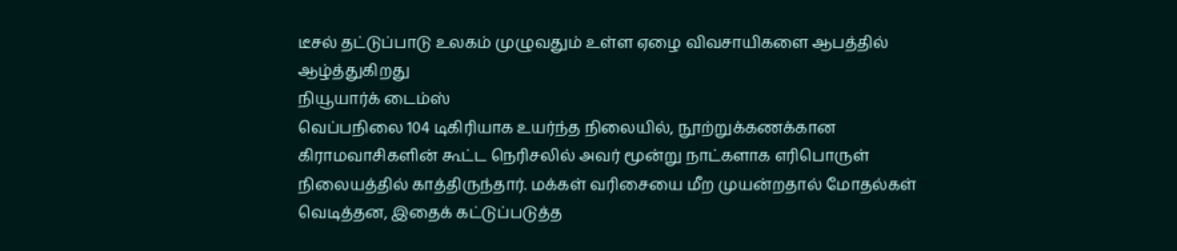டீசல் தட்டுப்பாடு உலகம் முழுவதும் உள்ள ஏழை விவசாயிகளை ஆபத்தில் ஆழ்த்துகிறது
நியூயார்க் டைம்ஸ்
வெப்பநிலை 104 டிகிரியாக உயர்ந்த நிலையில், நூற்றுக்கணக்கான கிராமவாசிகளின் கூட்ட நெரிசலில் அவர் மூன்று நாட்களாக எரிபொருள் நிலையத்தில் காத்திருந்தார். மக்கள் வரிசையை மீற முயன்றதால் மோதல்கள் வெடித்தன, இதைக் கட்டுப்படுத்த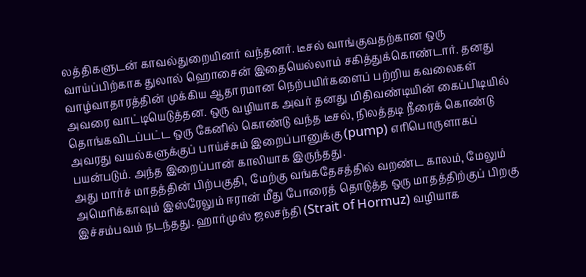லத்திகளுடன் காவல்துறையினர் வந்தனர். டீசல் வாங்குவதற்கான ஒரு வாய்ப்பிற்காக துலால் ஹொசைன் இதையெல்லாம் சகித்துக்கொண்டார். தனது வாழ்வாதாரத்தின் முக்கிய ஆதாரமான நெற்பயிர்களைப் பற்றிய கவலைகள் அவரை வாட்டியெடுத்தன. ஒரு வழியாக அவர் தனது மிதிவண்டியின் கைப்பிடியில் தொங்கவிடப்பட்ட ஒரு கேனில் கொண்டு வந்த டீசல், நிலத்தடி நீரைக் கொண்டு அவரது வயல்களுக்குப் பாய்ச்சும் இறைப்பானுக்கு (pump) எரிபொருளாகப் பயன்படும். அந்த இறைப்பான் காலியாக இருந்தது.
அது மார்ச் மாதத்தின் பிற்பகுதி, மேற்கு வங்கதேசத்தில் வறண்ட காலம், மேலும் அமெரிக்காவும் இஸ்ரேலும் ஈரான் மீது போரைத் தொடுத்த ஒரு மாதத்திற்குப் பிறகு இச்சம்பவம் நடந்தது. ஹார்முஸ் ஜலசந்தி (Strait of Hormuz) வழியாக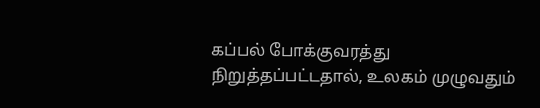கப்பல் போக்குவரத்து நிறுத்தப்பட்டதால், உலகம் முழுவதும்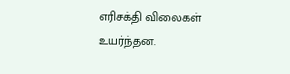எரிசக்தி விலைகள் உயர்ந்தன.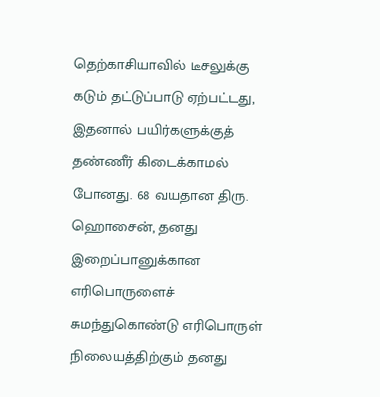தெற்காசியாவில் டீசலுக்கு கடும் தட்டுப்பாடு ஏற்பட்டது, இதனால் பயிர்களுக்குத் தண்ணீர் கிடைக்காமல் போனது. 68 வயதான திரு. ஹொசைன், தனது இறைப்பானுக்கான எரிபொருளைச் சுமந்துகொண்டு எரிபொருள் நிலையத்திற்கும் தனது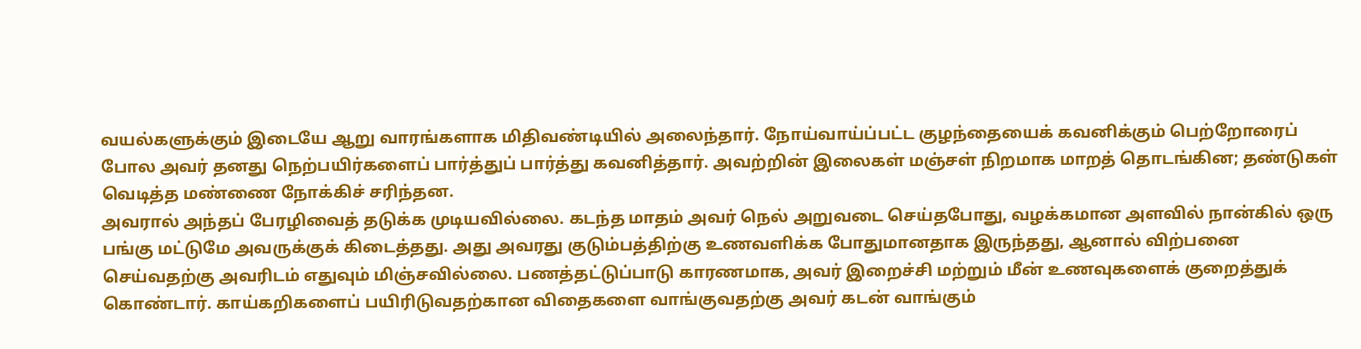வயல்களுக்கும் இடையே ஆறு வாரங்களாக மிதிவண்டியில் அலைந்தார். நோய்வாய்ப்பட்ட குழந்தையைக் கவனிக்கும் பெற்றோரைப் போல அவர் தனது நெற்பயிர்களைப் பார்த்துப் பார்த்து கவனித்தார். அவற்றின் இலைகள் மஞ்சள் நிறமாக மாறத் தொடங்கின; தண்டுகள் வெடித்த மண்ணை நோக்கிச் சரிந்தன.
அவரால் அந்தப் பேரழிவைத் தடுக்க முடியவில்லை. கடந்த மாதம் அவர் நெல் அறுவடை செய்தபோது, வழக்கமான அளவில் நான்கில் ஒரு பங்கு மட்டுமே அவருக்குக் கிடைத்தது. அது அவரது குடும்பத்திற்கு உணவளிக்க போதுமானதாக இருந்தது, ஆனால் விற்பனை செய்வதற்கு அவரிடம் எதுவும் மிஞ்சவில்லை. பணத்தட்டுப்பாடு காரணமாக, அவர் இறைச்சி மற்றும் மீன் உணவுகளைக் குறைத்துக் கொண்டார். காய்கறிகளைப் பயிரிடுவதற்கான விதைகளை வாங்குவதற்கு அவர் கடன் வாங்கும்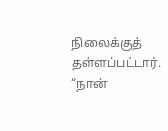நிலைக்குத் தள்ளப்பட்டார். “நான்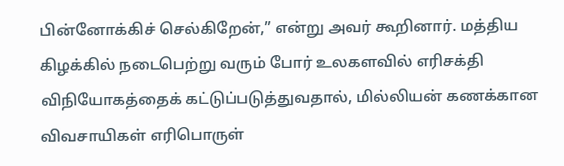பின்னோக்கிச் செல்கிறேன்,” என்று அவர் கூறினார். மத்திய கிழக்கில் நடைபெற்று வரும் போர் உலகளவில் எரிசக்தி விநியோகத்தைக் கட்டுப்படுத்துவதால், மில்லியன் கணக்கான விவசாயிகள் எரிபொருள்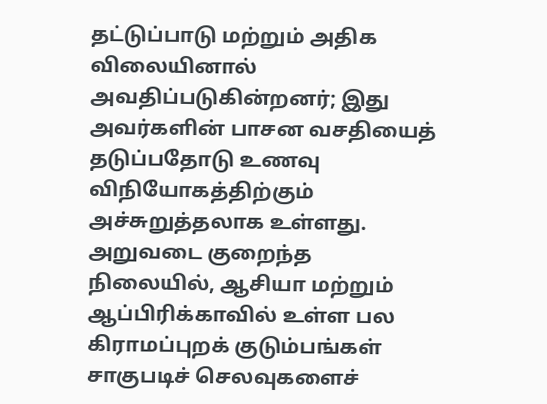தட்டுப்பாடு மற்றும் அதிக விலையினால் அவதிப்படுகின்றனர்; இது அவர்களின் பாசன வசதியைத் தடுப்பதோடு உணவு விநியோகத்திற்கும் அச்சுறுத்தலாக உள்ளது. அறுவடை குறைந்த நிலையில், ஆசியா மற்றும் ஆப்பிரிக்காவில் உள்ள பல கிராமப்புறக் குடும்பங்கள் சாகுபடிச் செலவுகளைச்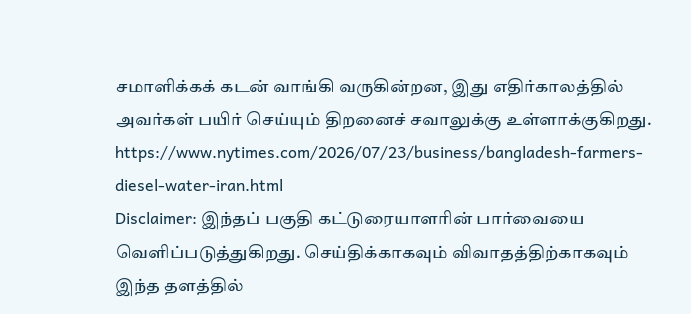சமாளிக்கக் கடன் வாங்கி வருகின்றன, இது எதிர்காலத்தில் அவர்கள் பயிர் செய்யும் திறனைச் சவாலுக்கு உள்ளாக்குகிறது.
https://www.nytimes.com/2026/07/23/business/bangladesh-farmers-diesel-water-iran.html
Disclaimer: இந்தப் பகுதி கட்டுரையாளரின் பார்வையை வெளிப்படுத்துகிறது. செய்திக்காகவும் விவாதத்திற்காகவும் இந்த தளத்தில்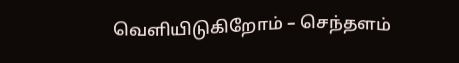வெளியிடுகிறோம் – செந்தளம்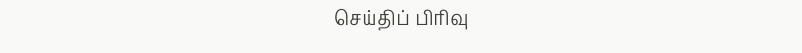செய்திப் பிரிவு